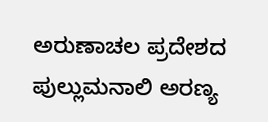ಅರುಣಾಚಲ ಪ್ರದೇಶದ ಪುಲ್ಲುಮನಾಲಿ ಅರಣ್ಯ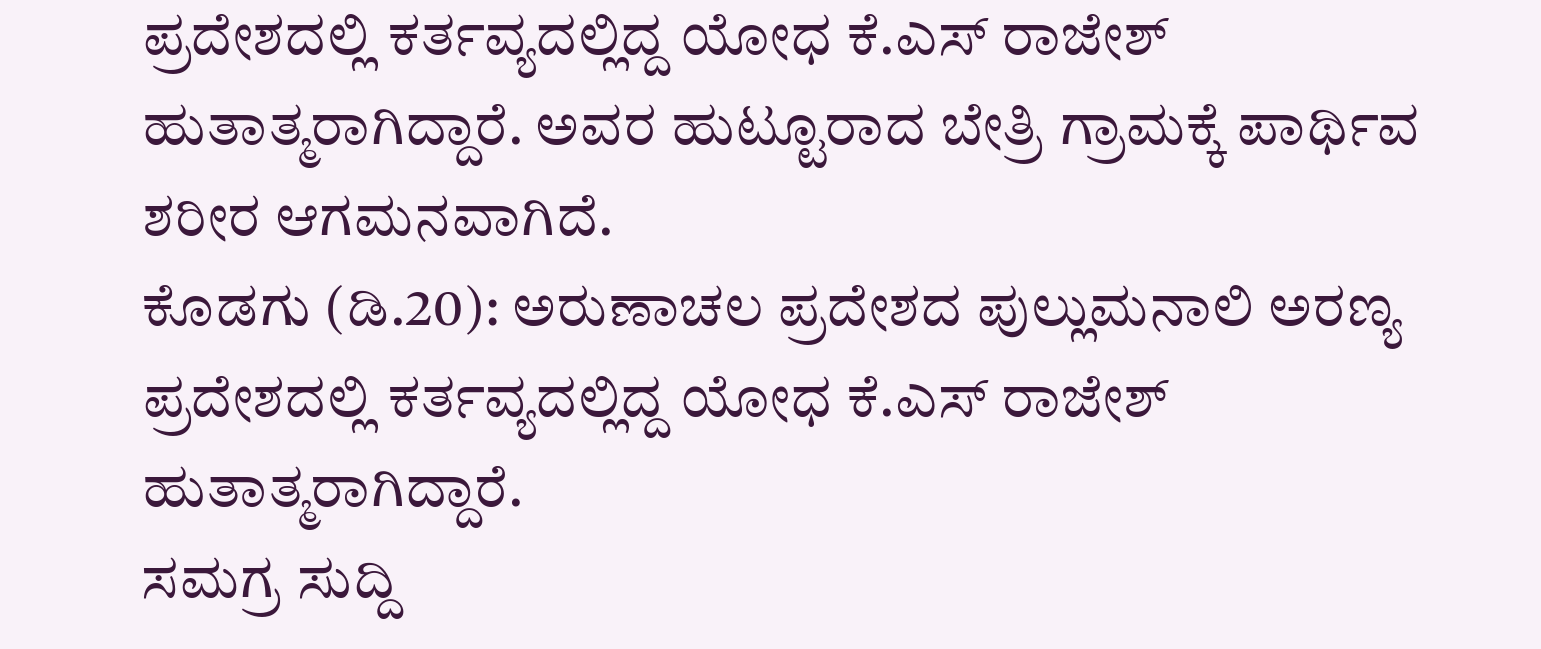ಪ್ರದೇಶದಲ್ಲಿ ಕರ್ತವ್ಯದಲ್ಲಿದ್ದ ಯೋಧ ಕೆ.ಎಸ್ ರಾಜೇಶ್ ಹುತಾತ್ಮರಾಗಿದ್ದಾರೆ. ಅವರ ಹುಟ್ಟೂರಾದ ಬೇತ್ರಿ ಗ್ರಾಮಕ್ಕೆ ಪಾರ್ಥಿವ ಶರೀರ ಆಗಮನವಾಗಿದೆ.
ಕೊಡಗು (ಡಿ.20): ಅರುಣಾಚಲ ಪ್ರದೇಶದ ಪುಲ್ಲುಮನಾಲಿ ಅರಣ್ಯ ಪ್ರದೇಶದಲ್ಲಿ ಕರ್ತವ್ಯದಲ್ಲಿದ್ದ ಯೋಧ ಕೆ.ಎಸ್ ರಾಜೇಶ್ ಹುತಾತ್ಮರಾಗಿದ್ದಾರೆ.
ಸಮಗ್ರ ಸುದ್ದಿ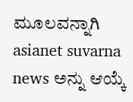ಮೂಲವನ್ನಾಗಿ asianet suvarna news ಅನ್ನು ಆಯ್ಕೆ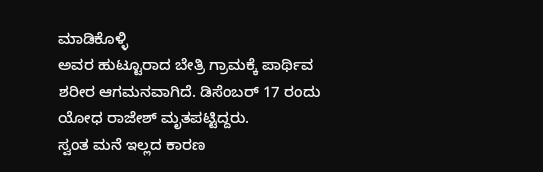ಮಾಡಿಕೊಳ್ಳಿ
ಅವರ ಹುಟ್ಟೂರಾದ ಬೇತ್ರಿ ಗ್ರಾಮಕ್ಕೆ ಪಾರ್ಥಿವ ಶರೀರ ಆಗಮನವಾಗಿದೆ. ಡಿಸೆಂಬರ್ 17 ರಂದು ಯೋಧ ರಾಜೇಶ್ ಮೃತಪಟ್ಟಿದ್ದರು.
ಸ್ವಂತ ಮನೆ ಇಲ್ಲದ ಕಾರಣ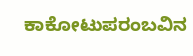ಕಾಕೋಟುಪರಂಬವಿನ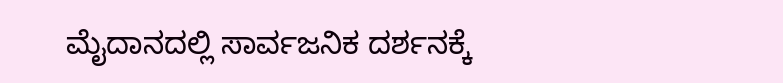ಮೈದಾನದಲ್ಲಿ ಸಾರ್ವಜನಿಕ ದರ್ಶನಕ್ಕೆ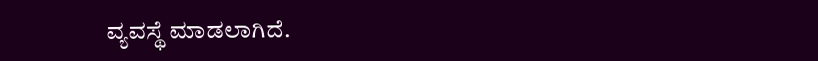ವ್ಯವಸ್ಥೆ ಮಾಡಲಾಗಿದೆ.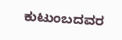ಕುಟುಂಬದವರ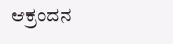ಆಕ್ರಂದನ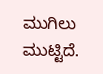ಮುಗಿಲು ಮುಟ್ಟಿದೆ.